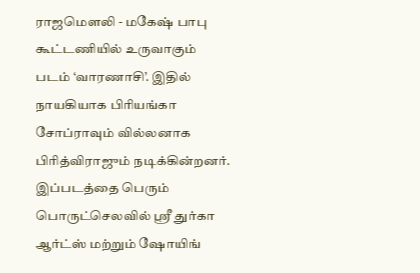ராஜமௌலி - மகேஷ் பாபு கூட்டணியில் உருவாகும் படம் ‘வாரணாசி’. இதில் நாயகியாக பிரியங்கா சோப்ராவும் வில்லனாக பிரித்விராஜும் நடிக்கின்றனர். இப்படத்தை பெரும் பொருட்செலவில் ஸ்ரீ துர்கா ஆர்ட்ஸ் மற்றும் ஷோயிங்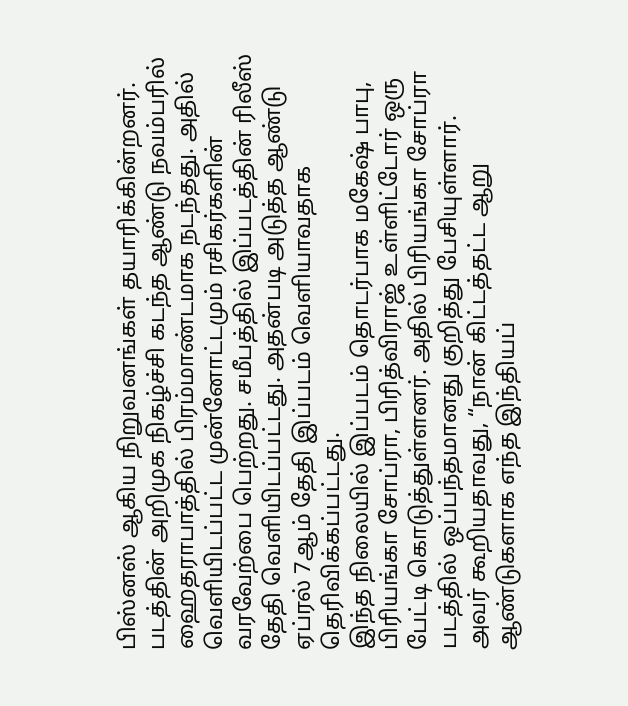பிஸ்னஸ் ஆகிய நிறுவனங்கள் தயாரிக்கின்றனர். படத்தின் அறிமுக நிகழ்ச்சி கடந்த ஆண்டு நவம்பரில் ஹைதராபாத்தில் பிரம்மாண்டமாக நடந்தது. அதில் வெளியிடப்பட்ட முன்னோட்டமும் ரசிகர்களின் வரவேற்பை பெற்றது. சமீபத்தில் இப்படத்தின் ரிலீஸ் தேதி வெளியிடப்பட்டது. அதன்படி அடுத்த ஆண்டு ஏப்ரல் 7ஆம் தேதி இப்படம் வெளியாவதாக தெரிவிக்கப்பட்டது.
இந்த நிலையில் இப்படம் தொடர்பாக மகேஷ் பாபு, பிரியங்கா சோப்ரா, பிரித்விராஜ் உள்ளிட்டோர் ஒரு பேட்டி கொடுத்துள்ளனர். அதில் பிரியங்கா சோப்ரா படத்தில் ஒப்பந்தமானது குறித்து பேசியுள்ளார். அவர் கூறியதாவது, “நான் கிட்டத்தட்ட ஆறு ஆண்டுகளாக எந்த இந்தியப்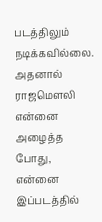படத்திலும் நடிக்கவில்லை. அதனால் ராஜமௌலி என்னை அழைத்த போது, என்னை இப்படத்தில்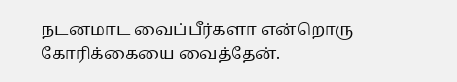நடனமாட வைப்பீர்களா என்றொரு கோரிக்கையை வைத்தேன்.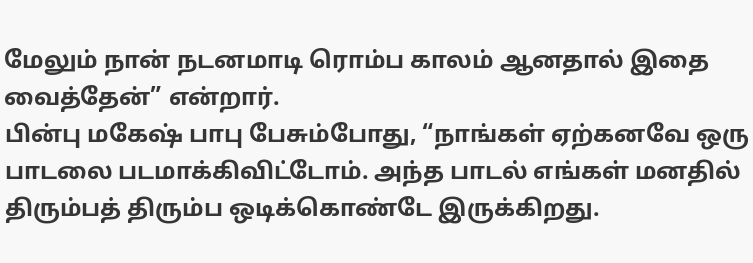மேலும் நான் நடனமாடி ரொம்ப காலம் ஆனதால் இதை வைத்தேன்” என்றார்.
பின்பு மகேஷ் பாபு பேசும்போது, “நாங்கள் ஏற்கனவே ஒரு பாடலை படமாக்கிவிட்டோம். அந்த பாடல் எங்கள் மனதில் திரும்பத் திரும்ப ஒடிக்கொண்டே இருக்கிறது.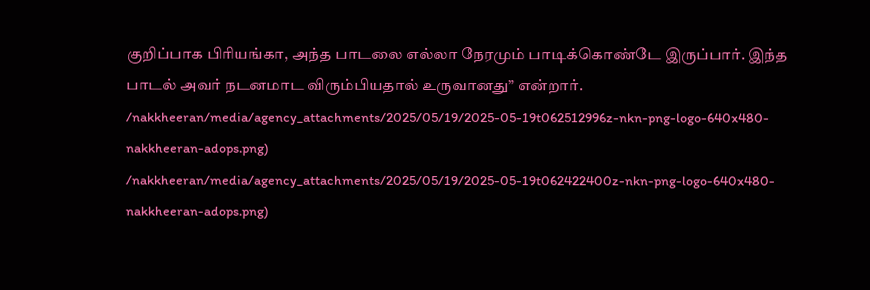குறிப்பாக பிரியங்கா, அந்த பாடலை எல்லா நேரமும் பாடிக்கொண்டே இருப்பார். இந்த பாடல் அவர் நடனமாட விரும்பியதால் உருவானது” என்றார்.
/nakkheeran/media/agency_attachments/2025/05/19/2025-05-19t062512996z-nkn-png-logo-640x480-nakkheeran-adops.png)
/nakkheeran/media/agency_attachments/2025/05/19/2025-05-19t062422400z-nkn-png-logo-640x480-nakkheeran-adops.png)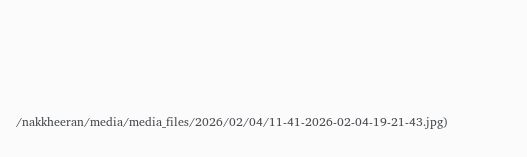/nakkheeran/media/media_files/2026/02/04/11-41-2026-02-04-19-21-43.jpg)